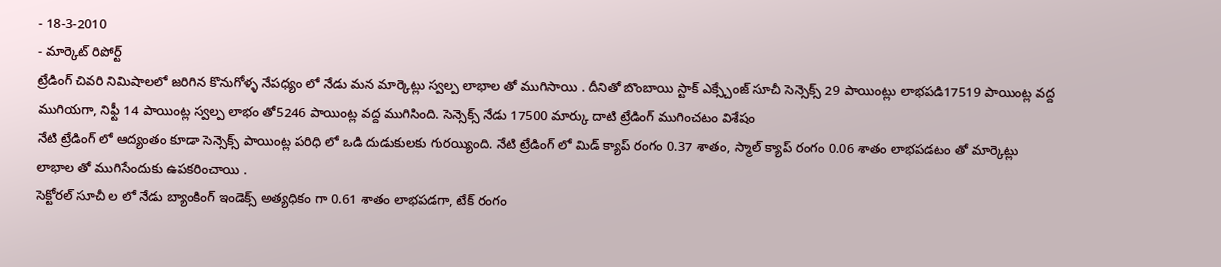- 18-3-2010
- మార్కెట్ రిపోర్ట్
ట్రేడింగ్ చివరి నిమిషాలలో జరిగిన కొనుగోళ్ళ నేపధ్యం లో నేడు మన మార్కెట్లు స్వల్ప లాభాల తో ముగిసాయి . దీనితో బొంబాయి స్టాక్ ఎక్స్చేంజ్ సూచీ సెన్సెక్స్ 29 పాయింట్లు లాభపడి17519 పాయింట్ల వద్ద ముగియగా, నిఫ్టీ 14 పాయింట్ల స్వల్ప లాభం తో5246 పాయింట్ల వద్ద ముగిసింది. సెన్సెక్స్ నేడు 17500 మార్కు దాటి ట్రేడింగ్ ముగించటం విశేషం
నేటి ట్రేడింగ్ లో ఆద్యంతం కూడా సెన్సెక్స్ పాయింట్ల పరిధి లో ఒడి దుడుకులకు గురయ్యింది. నేటి ట్రేడింగ్ లో మిడ్ క్యాప్ రంగం 0.37 శాతం, స్మాల్ క్యాప్ రంగం 0.06 శాతం లాభపడటం తో మార్కెట్లు లాభాల తో ముగిసేందుకు ఉపకరించాయి .
సెక్టోరల్ సూచీ ల లో నేడు బ్యాంకింగ్ ఇండెక్స్ అత్యధికం గా 0.61 శాతం లాభపడగా, టేక్ రంగం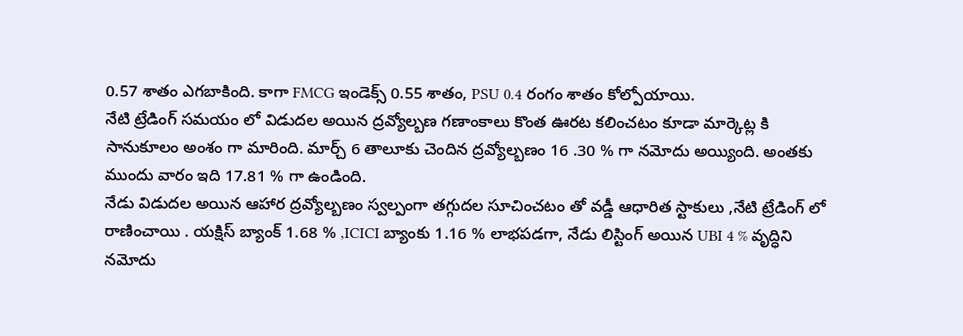0.57 శాతం ఎగబాకింది. కాగా FMCG ఇండెక్స్ 0.55 శాతం, PSU 0.4 రంగం శాతం కోల్పోయాయి.
నేటి ట్రేడింగ్ సమయం లో విడుదల అయిన ద్రవ్యోల్బణ గణాంకాలు కొంత ఊరట కలించటం కూడా మార్కెట్ల కి సానుకూలం అంశం గా మారింది. మార్చ్ 6 తాలూకు చెందిన ద్రవ్యోల్బణం 16 .30 % గా నమోదు అయ్యింది. అంతకు ముందు వారం ఇది 17.81 % గా ఉండింది.
నేడు విడుదల అయిన ఆహార ద్రవ్యోల్బణం స్వల్పంగా తగ్గుదల సూచించటం తో వడ్డీ ఆధారిత స్టాకులు ,నేటి ట్రేడింగ్ లో రాణించాయి . యక్షిస్ బ్యాంక్ 1.68 % ,ICICI బ్యాంకు 1.16 % లాభపడగా, నేడు లిస్టింగ్ అయిన UBI 4 % వృద్ధిని నమోదు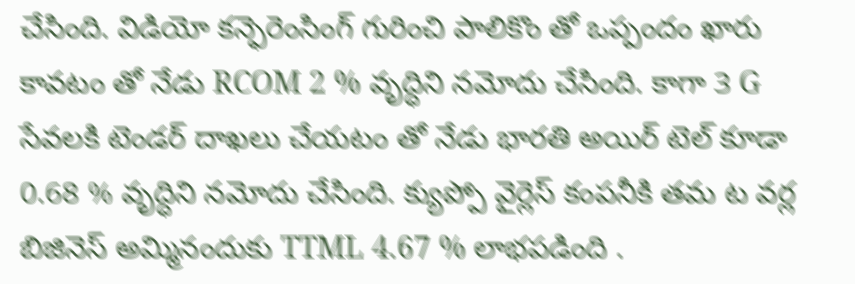చేసింది. విడియో కన్ఫెరెంసింగ్ గురించి పాలికొం తో ఒప్పందం ఖారు కావటం తో నేడు RCOM 2 % వృద్ధిని నమోదు చేసింది. కాగా 3 G సేవలకి టెండర్ దాఖలు చేయటం తో నేడు భారతి అయిర్ టెల్ కూడా 0.68 % వృద్ధిని నమోదు చేసింది. క్యుప్పో వైర్లెస్ కంపనీకి తమ ట వర్ల బిజినెస్ అమ్మినందుకు TTML 4.67 % లాభపడింది .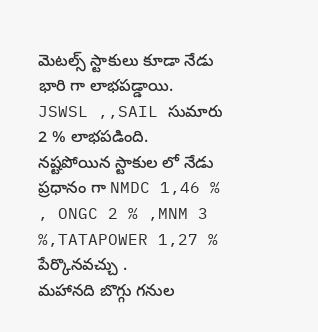మెటల్స్ స్టాకులు కూడా నేడు భారి గా లాభపడ్డాయి. JSWSL ,,SAIL సుమారు 2 % లాభపడింది.
నష్టపోయిన స్టాకుల లో నేడు ప్రధానం గా NMDC 1,46 % , ONGC 2 % ,MNM 3 %,TATAPOWER 1,27 % పేర్కొనవచ్చు .
మహానది బొగ్గు గనుల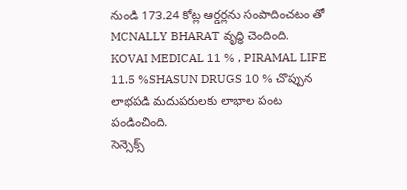నుండి 17౩.24 కోట్ల ఆర్డర్లను సంపాదించటం తో MCNALLY BHARAT వృద్ధి చెందింది. KOVAI MEDICAL 11 % , PIRAMAL LIFE 11.5 %SHASUN DRUGS 10 % చొప్పున లాభపడి మదుపరులకు లాభాల పంట పండించింది.
సెన్సెక్స్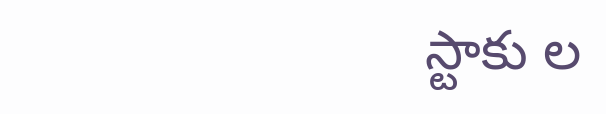స్టాకు ల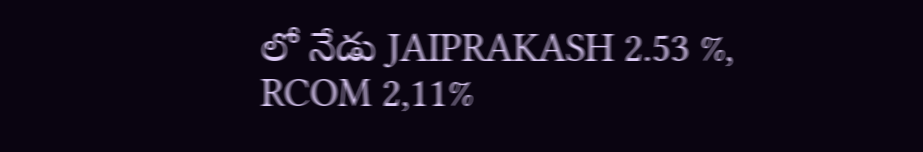లో నేడు JAIPRAKASH 2.53 %, RCOM 2,11%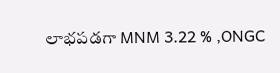లాభపడగా MNM 3.22 % ,ONGC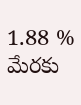1.88 % మేరకు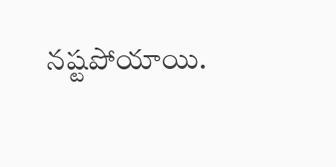నష్టపోయాయి.